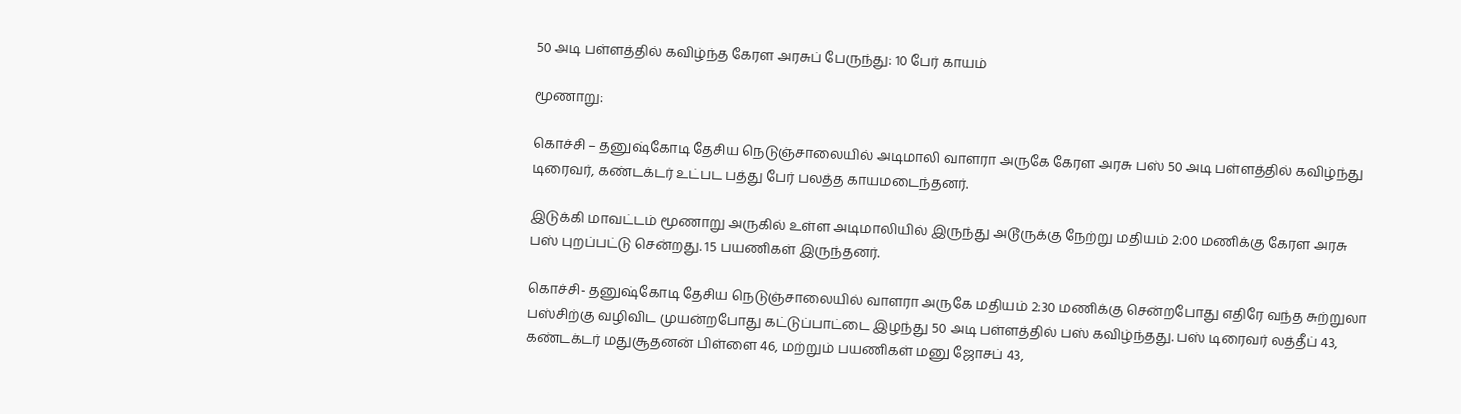50 அடி பள்ளத்தில் கவிழ்ந்த கேரள அரசுப் பேருந்து: 10 பேர் காயம்

மூணாறு:

கொச்சி – தனுஷ்கோடி தேசிய நெடுஞ்சாலையில் அடிமாலி வாளரா அருகே கேரள அரசு பஸ் 50 அடி பள்ளத்தில் கவிழ்ந்து டிரைவர், கண்டக்டர் உட்பட பத்து பேர் பலத்த காயமடைந்தனர்.

இடுக்கி மாவட்டம் மூணாறு அருகில் உள்ள அடிமாலியில் இருந்து அடூருக்கு நேற்று மதியம் 2:00 மணிக்கு கேரள அரசு பஸ் புறப்பட்டு சென்றது. 15 பயணிகள் இருந்தனர்.

கொச்சி- தனுஷ்கோடி தேசிய நெடுஞ்சாலையில் வாளரா அருகே மதியம் 2:30 மணிக்கு சென்றபோது எதிரே வந்த சுற்றுலா பஸ்சிற்கு வழிவிட முயன்றபோது கட்டுப்பாட்டை இழந்து 50 அடி பள்ளத்தில் பஸ் கவிழ்ந்தது. பஸ் டிரைவர் லத்தீப் 43, கண்டக்டர் மதுசூதனன் பிள்ளை 46, மற்றும் பயணிகள் மனு ஜோசப் 43,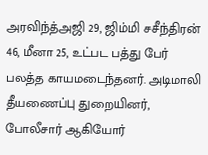அரவிந்த்அஜி 29, ஜிம்மி சசீந்திரன் 46, மீனா 25, உட்பட பத்து பேர் பலத்த காயமடைந்தனர். அடிமாலி தீயணைப்பு துறையினர், போலீசார் ஆகியோர்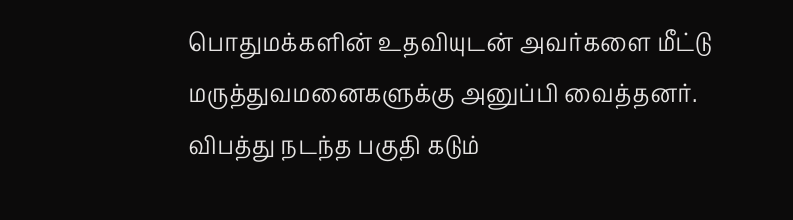பொதுமக்களின் உதவியுடன் அவர்களை மீட்டு மருத்துவமனைகளுக்கு அனுப்பி வைத்தனர். விபத்து நடந்த பகுதி கடும்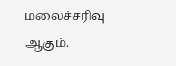மலைச்சரிவு ஆகும்.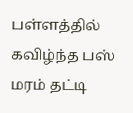பள்ளத்தில் கவிழ்ந்த பஸ் மரம் தட்டி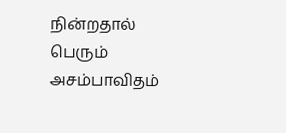நின்றதால் பெரும் அசம்பாவிதம்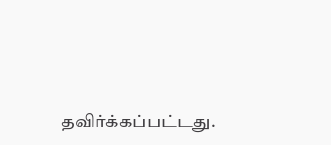தவிர்க்கப்பட்டது.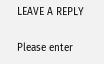LEAVE A REPLY

Please enter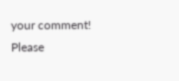your comment!
Please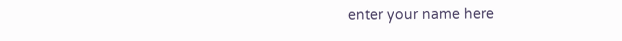enter your name here